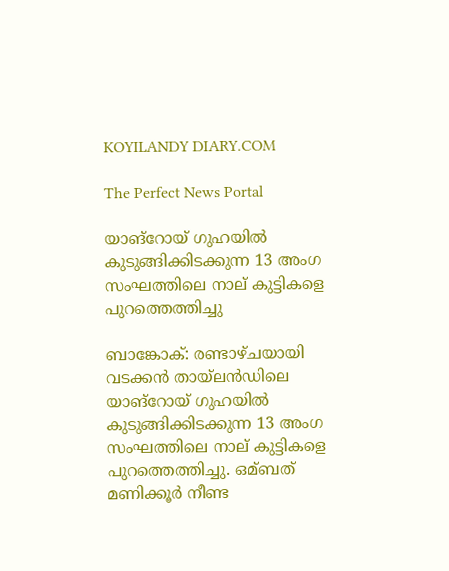KOYILANDY DIARY.COM

The Perfect News Portal

യാങ‌്റോയ‌് ഗുഹയില്‍ കുടുങ്ങിക്കിടക്കുന്ന 13 അംഗ സംഘത്തിലെ നാല്‌ കുട്ടികളെ പുറത്തെത്തിച്ചു

ബാങ്കോക‌്: രണ്ടാഴ‌്ചയായി വടക്കന്‍ തായ്‌ലന്‍ഡിലെ യാങ‌്റോയ‌് ഗുഹയില്‍ കുടുങ്ങിക്കിടക്കുന്ന 13 അംഗ സംഘത്തിലെ നാല്‌ കുട്ടികളെ പുറത്തെത്തിച്ചു. ഒമ്ബത‌് മണിക്കൂര്‍ നീണ്ട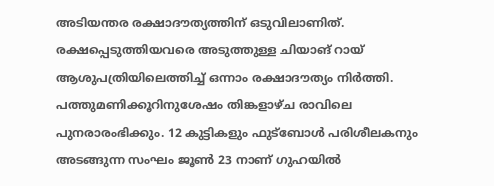അടിയന്തര രക്ഷാദൗത്യത്തിന‌് ഒടുവിലാണിത‌്. രക്ഷപ്പെടുത്തിയവരെ അടുത്തുള്ള ചിയാങ് റായ‌് ആശുപത്രിയിലെത്തിച്ച്‌ ഒന്നാം രക്ഷാദൗത്യം നിര്‍ത്തി. പത്തുമണിക്കൂറിനുശേഷം തിങ്കളാഴ‌്ച രാവിലെ പുനരാരംഭിക്കും. 12 കുട്ടികളും ഫുട്ബോള്‍ പരിശീലകനും അടങ്ങുന്ന സംഘം ജൂണ്‍ 23 നാണ‌് ഗുഹയില്‍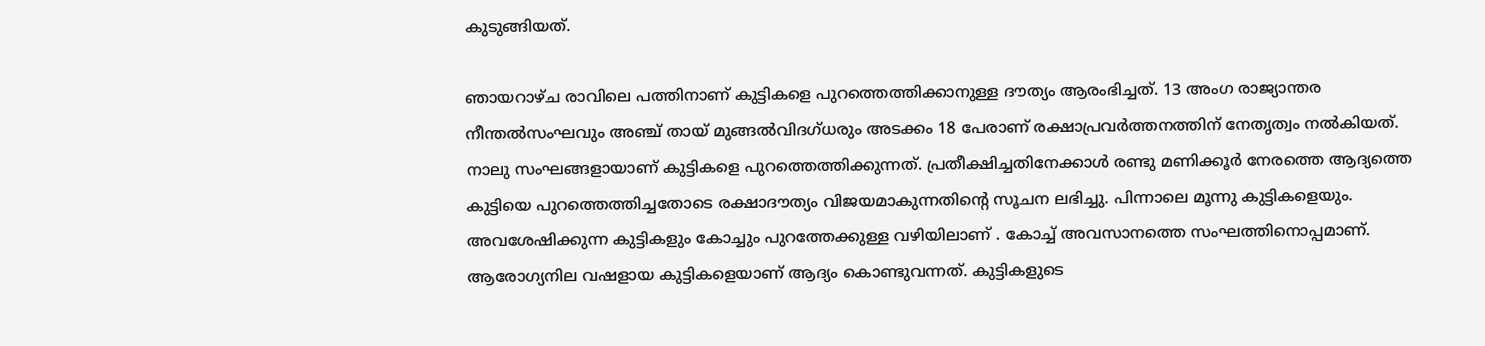കുടുങ്ങിയത‌്.

ഞായറാഴ‌്ച രാവിലെ പത്ത‌ിനാണ‌് കുട്ടികളെ പുറത്തെത്തിക്കാനുള്ള ദൗത്യം ആരംഭിച്ചത‌്‌. 13 അംഗ രാജ്യാന്തര നീന്തല്‍സംഘവും അഞ്ച‌് തായ് മുങ്ങല്‍വിദഗ്ധരും അടക്കം 18 പേരാണ‌് രക്ഷാപ്രവര്‍ത്തനത്തിന‌് നേതൃത്വം നല്‍കിയത‌്. നാലു സംഘങ്ങളായാണ‌് കുട്ടികളെ പുറത്തെത്തിക്കുന്നത‌്. പ്രതീക്ഷിച്ചതിനേക്കാള്‍ രണ്ടു മണിക്കൂര്‍ നേരത്തെ ആദ്യത്തെ കുട്ടിയെ പുറത്തെത്തിച്ചതോടെ രക്ഷാദൗത്യം വിജയമാകുന്നതിന്റെ സൂചന ലഭിച്ചു. പിന്നാലെ മൂന്നു കുട്ടികളെയും. അവശേഷിക്കുന്ന കുട്ടികളും കോച്ചും പുറത്തേക്ക‌ുള്ള വഴിയിലാണ‌് . കോച്ച‌് അവസാനത്തെ സംഘത്തിനൊപ്പമാണ‌്. ആരോഗ്യനില വഷളായ കുട്ടികളെയാണ‌് ആദ്യം കൊണ്ടുവന്നത‌്. കുട്ടികളുടെ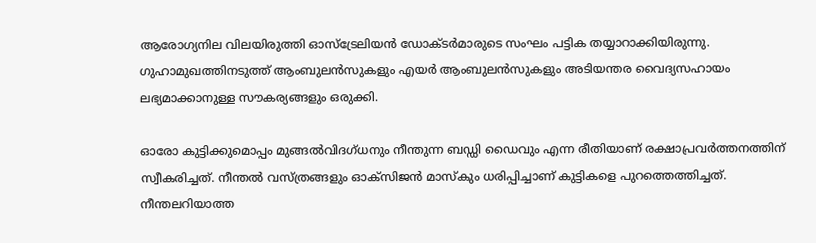ആരോഗ്യനില വിലയിരുത്തി ഓസ്ട്രേലിയന്‍ ഡോക്ടര്‍മാരുടെ സംഘം പട്ടിക തയ്യാറാക്കിയിരുന്നു. ഗുഹാമുഖത്ത‌ിനടുത്ത‌് ആംബുലന്‍സുകളും എയര്‍ ആംബുലന്‍സുകളും അടിയന്തര വൈദ്യസഹായം ലഭ്യമാക്കാനുള്ള സൗകര്യങ്ങളും ഒരുക്കി.

ഓരോ കുട്ടിക്കുമൊപ്പം മുങ്ങല്‍വിദഗ‌്ധനും നീന്തുന്ന ബഡ്ഡി ഡൈവും എന്ന രീതിയാണ‌് രക്ഷാപ്രവര്‍ത്തനത്തിന‌് സ്വീകരിച്ചത‌്. നീന്തല്‍ വസ‌്ത്രങ്ങളും ഓക‌്സിജന്‍ മാസ‌്കും ധരിപ്പിച്ചാണ‌് കുട്ടികളെ പുറത്തെത്തിച്ചത‌്. നീന്തലറിയാത്ത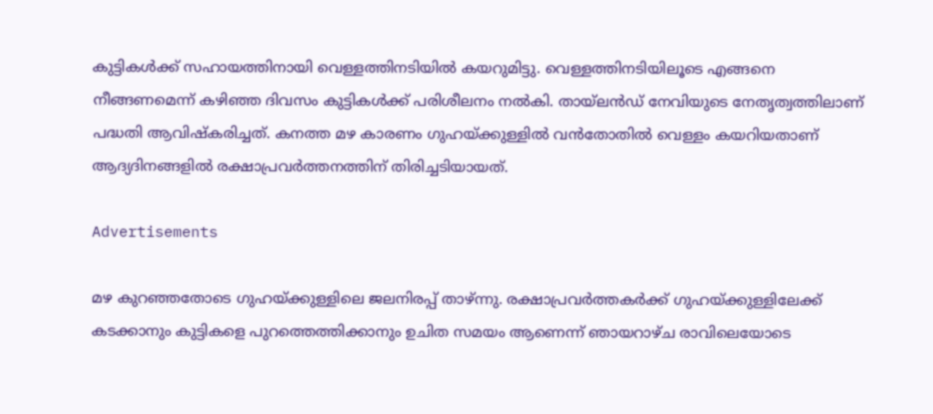കുട്ടികള്‍ക്ക‌് സഹായത്തിനായി വെള്ളത്തിനടിയില്‍ കയറുമിട്ടു. വെള്ളത്തിനടിയിലൂടെ എങ്ങനെ നീങ്ങണമെന്ന‌് കഴിഞ്ഞ ദിവസം കുട്ടികള്‍ക്ക‌് പരിശീലനം നല്‍കി. തായ‌്‌ലന്‍ഡ‌് നേവിയുടെ നേതൃത്വത്തിലാണ‌് പദ്ധതി ആവിഷ‌്കരിച്ചത‌്. കനത്ത മഴ കാരണം ഗുഹയ‌്ക്കുള്ളില്‍ വന്‍തോതില്‍ വെള്ളം കയറിയതാണ‌് ആദ്യദിനങ്ങളില്‍ രക്ഷാപ്രവര്‍ത്തനത്തിന‌് തിരിച്ചടിയായത‌്.

Advertisements

മഴ കുറഞ്ഞതോടെ ഗുഹയ്ക്കുള്ളിലെ ജലനിരപ്പ് താഴ‌്ന്നു. രക്ഷാപ്രവര്‍ത്തകര്‍ക്ക‌് ഗുഹയ‌്ക്കുള്ളിലേക്ക‌് കടക്കാനും കുട്ടികളെ പുറത്തെത്തിക്കാനും ഉചിത സമയം ആണെന്ന‌് ഞായറാഴ‌്ച രാവിലെയോടെ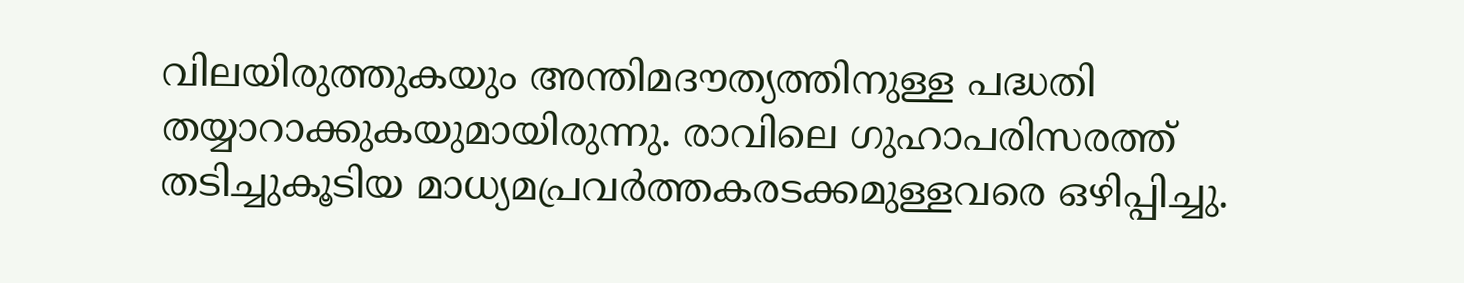വിലയിരുത്തുകയും അന്തിമദൗത്യത്തിനുള്ള പദ്ധതി തയ്യാറാക്കുകയുമായിരുന്നു. രാവിലെ ഗുഹാപരിസരത്ത‌് തടിച്ചുകൂടിയ മാധ്യമപ്രവര്‍ത്തകരടക്കമുള്ളവരെ ഒഴിപ്പിച്ചു.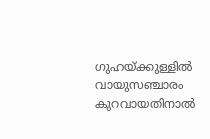ഗുഹയ‌്ക്കുള്ളില്‍ വായുസഞ്ചാരം കുറവായതിനാല്‍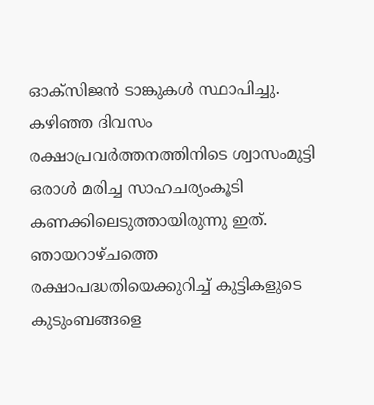ഓക്സിജന്‍ ടാങ്കുകള്‍ സ്ഥാപിച്ചു. കഴിഞ്ഞ ദിവസം രക്ഷാപ്രവര്‍ത്തനത്തിനിടെ ശ്വാസംമുട്ടി ഒരാള്‍ മരിച്ച സാഹചര്യംകൂടി കണക്കിലെടുത്തായിരുന്നു ഇത‌്. ഞായറാഴ‌്ചത്തെ രക്ഷാപദ്ധതിയെക്കുറിച്ച‌് കുട്ടികളുടെ കുടുംബങ്ങളെ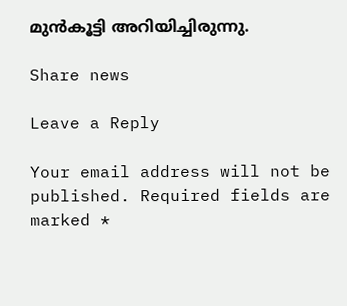മുന്‍കൂട്ടി അറിയിച്ചിരുന്നു.

Share news

Leave a Reply

Your email address will not be published. Required fields are marked *